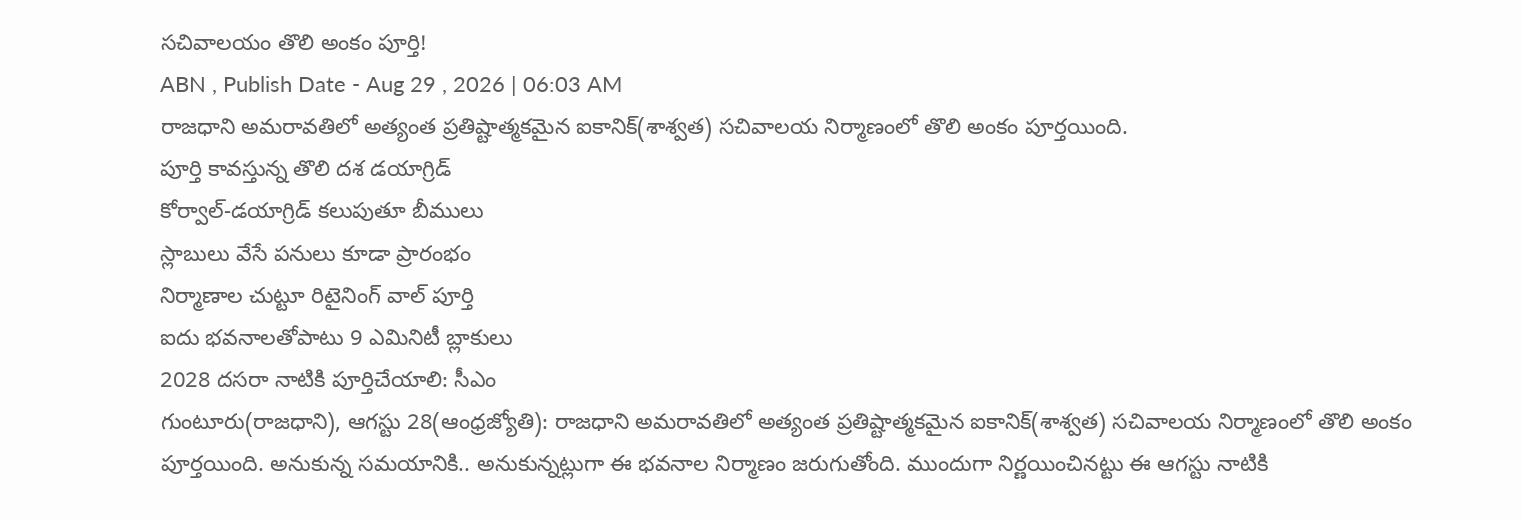సచివాలయం తొలి అంకం పూర్తి!
ABN , Publish Date - Aug 29 , 2026 | 06:03 AM
రాజధాని అమరావతిలో అత్యంత ప్రతిష్టాత్మకమైన ఐకానిక్(శాశ్వత) సచివాలయ నిర్మాణంలో తొలి అంకం పూర్తయింది.
పూర్తి కావస్తున్న తొలి దశ డయాగ్రిడ్
కోర్వాల్-డయాగ్రిడ్ కలుపుతూ బీములు
స్లాబులు వేసే పనులు కూడా ప్రారంభం
నిర్మాణాల చుట్టూ రిటైనింగ్ వాల్ పూర్తి
ఐదు భవనాలతోపాటు 9 ఎమినిటీ బ్లాకులు
2028 దసరా నాటికి పూర్తిచేయాలి: సీఎం
గుంటూరు(రాజధాని), ఆగస్టు 28(ఆంధ్రజ్యోతి): రాజధాని అమరావతిలో అత్యంత ప్రతిష్టాత్మకమైన ఐకానిక్(శాశ్వత) సచివాలయ నిర్మాణంలో తొలి అంకం పూర్తయింది. అనుకున్న సమయానికి.. అనుకున్నట్లుగా ఈ భవనాల నిర్మాణం జరుగుతోంది. ముందుగా నిర్ణయించినట్టు ఈ ఆగస్టు నాటికి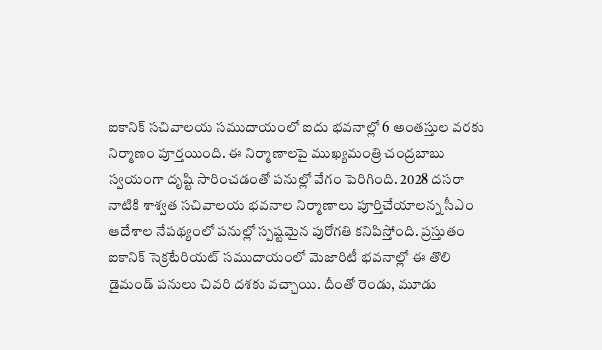ఐకానిక్ సచివాలయ సముదాయంలో ఐదు భవనాల్లో 6 అంతస్తుల వరకు నిర్మాణం పూర్తయింది. ఈ నిర్మాణాలపై ముఖ్యమంత్రి చంద్రబాబు స్వయంగా దృష్టి సారించడంతో పనుల్లో వేగం పెరిగింది. 2028 దసరా నాటికి శాశ్వత సచివాలయ భవనాల నిర్మాణాలు పూర్తిచేయాలన్న సీఎం ఆదేశాల నేపథ్యంలో పనుల్లో స్పష్టమైన పురోగతి కనిపిస్తోంది. ప్రస్తుతం ఐకానిక్ సెక్రటేరియట్ సముదాయంలో మెజారిటీ భవనాల్లో ఈ తొలి డైమండ్ పనులు చివరి దశకు వచ్చాయి. దీంతో రెండు, మూడు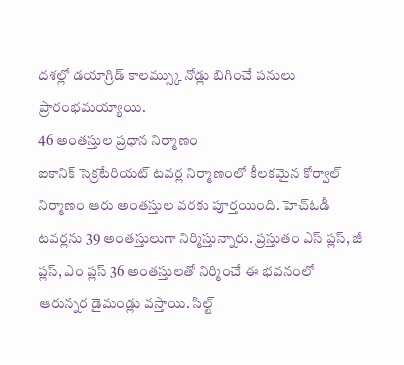దశల్లో డయాగ్రిడ్ కాలమ్స్కు నోడ్లు బిగించే పనులు ప్రారంభమయ్యాయి.
46 అంతస్తుల ప్రధాన నిర్మాణం
ఐకానిక్ సెక్రటేరియట్ టవర్ల నిర్మాణంలో కీలకమైన కోర్వాల్ నిర్మాణం ఆరు అంతస్తుల వరకు పూర్తయింది. హెచ్ఓడీ టవర్లను 39 అంతస్తులుగా నిర్మిస్తున్నారు. ప్రస్తుతం ఎస్ ప్లస్, జీ ప్లస్, ఎం ప్లస్ 36 అంతస్తులతో నిర్మించే ఈ భవనంలో ఆరున్నర డైమండ్లు వస్తాయి. సిల్ట్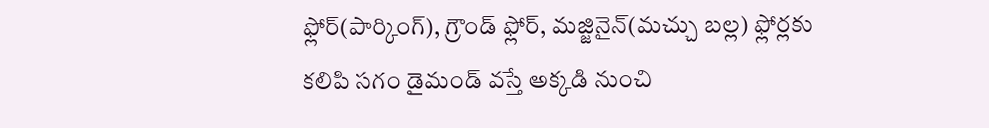ఫ్లోర్(పార్కింగ్), గ్రౌండ్ ఫ్లోర్, మజ్జినైన్(మచ్చు బల్ల) ఫ్లోర్లకు కలిపి సగం డైమండ్ వస్తే అక్కడి నుంచి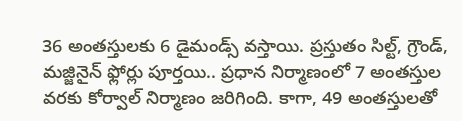36 అంతస్తులకు 6 డైమండ్స్ వస్తాయి. ప్రస్తుతం సిల్ట్, గ్రౌండ్, మజ్జినైన్ ఫ్లోర్లు పూర్తయి.. ప్రధాన నిర్మాణంలో 7 అంతస్తుల వరకు కోర్వాల్ నిర్మాణం జరిగింది. కాగా, 49 అంతస్తులతో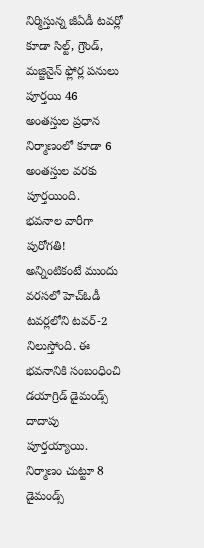నిర్మిస్తున్న జీఏడీ టవర్లో కూడా సిల్ట్, గ్రౌండ్, మజ్జినైన్ ఫ్లోర్ల పనులు పూర్తయి 46 అంతస్తుల ప్రధాన నిర్మాణంలో కూడా 6 అంతస్తుల వరకు పూర్తయింది.
భవనాల వారీగా పురోగతి!
అన్నింటికంటే ముందు వరసలో హెచ్ఓడీ టవర్లలోని టవర్-2 నిలుస్తోంది. ఈ భవనానికి సంబంధించి డయాగ్రిడ్ డైమండ్స్ దాదాపు పూర్తయ్యాయి. నిర్మాణం చుట్టూ 8 డైమండ్స్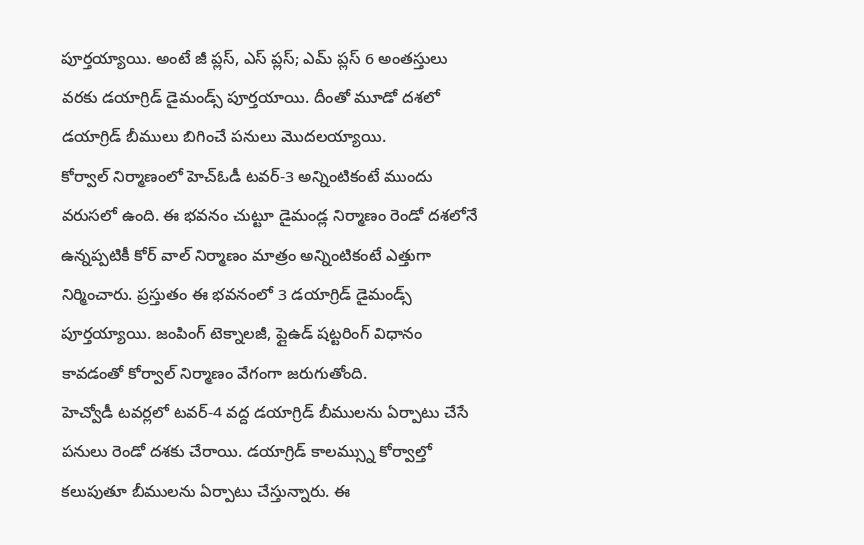పూర్తయ్యాయి. అంటే జీ ప్లస్, ఎస్ ప్లస్; ఎమ్ ప్లస్ 6 అంతస్తులు వరకు డయాగ్రిడ్ డైమండ్స్ పూర్తయాయి. దీంతో మూడో దశలో డయాగ్రిడ్ బీములు బిగించే పనులు మొదలయ్యాయి.
కోర్వాల్ నిర్మాణంలో హెచ్ఓడీ టవర్-3 అన్నింటికంటే ముందు వరుసలో ఉంది. ఈ భవనం చుట్టూ డైమండ్ల నిర్మాణం రెండో దశలోనే ఉన్నప్పటికీ కోర్ వాల్ నిర్మాణం మాత్రం అన్నింటికంటే ఎత్తుగా నిర్మించారు. ప్రస్తుతం ఈ భవనంలో 3 డయాగ్రిడ్ డైమండ్స్ పూర్తయ్యాయి. జంపింగ్ టెక్నాలజీ, ప్లైఉడ్ షట్టరింగ్ విధానం కావడంతో కోర్వాల్ నిర్మాణం వేగంగా జరుగుతోంది.
హెచ్వోడీ టవర్లలో టవర్-4 వద్ద డయాగ్రిడ్ బీములను ఏర్పాటు చేసే పనులు రెండో దశకు చేరాయి. డయాగ్రిడ్ కాలమ్స్ను కోర్వాల్తో కలుపుతూ బీములను ఏర్పాటు చేస్తున్నారు. ఈ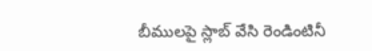బీములపై స్లాబ్ వేసి రెండింటినీ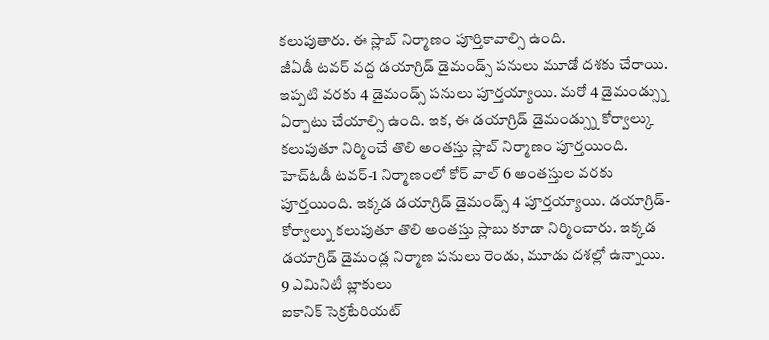కలుపుతారు. ఈ స్లాబ్ నిర్మాణం పూర్తికావాల్సి ఉంది.
జీఏడీ టవర్ వద్ద డయాగ్రిడ్ డైమండ్స్ పనులు మూడో దశకు చేరాయి. ఇప్పటి వరకు 4 డైమండ్స్ పనులు పూర్తయ్యాయి. మరో 4 డైమండ్స్ను ఏర్పాటు చేయాల్సి ఉంది. ఇక, ఈ డయాగ్రిడ్ డైమండ్స్ను కోర్వాల్కు కలుపుతూ నిర్మించే తొలి అంతస్తు స్లాబ్ నిర్మాణం పూర్తయింది.
హెచ్ఓడీ టవర్-1 నిర్మాణంలో కోర్ వాల్ 6 అంతస్తుల వరకు పూర్తయింది. ఇక్కడ డయాగ్రిడ్ డైమండ్స్ 4 పూర్తయ్యాయి. డయాగ్రిడ్-కోర్వాల్ను కలుపుతూ తొలి అంతస్తు స్లాబు కూడా నిర్మించారు. ఇక్కడ డయాగ్రిడ్ డైమండ్ల నిర్మాణ పనులు రెండు, మూడు దశల్లో ఉన్నాయి.
9 ఎమినిటీ బ్లాకులు
ఐకానిక్ సెక్రటేరియట్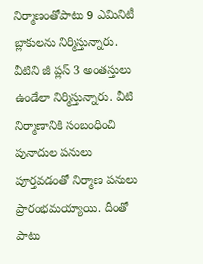నిర్మాణంతోపాటు 9 ఎమినిటీ బ్లాకులను నిర్మిస్తున్నారు. వీటిని జీ ప్లస్ 3 అంతస్తులు ఉండేలా నిర్మిస్తున్నారు. వీటి నిర్మాణానికి సంబంధించి పునాదుల పనులు పూర్తవడంతో నిర్మాణ పనులు ప్రారంభమయ్యాయి. దీంతో పాటు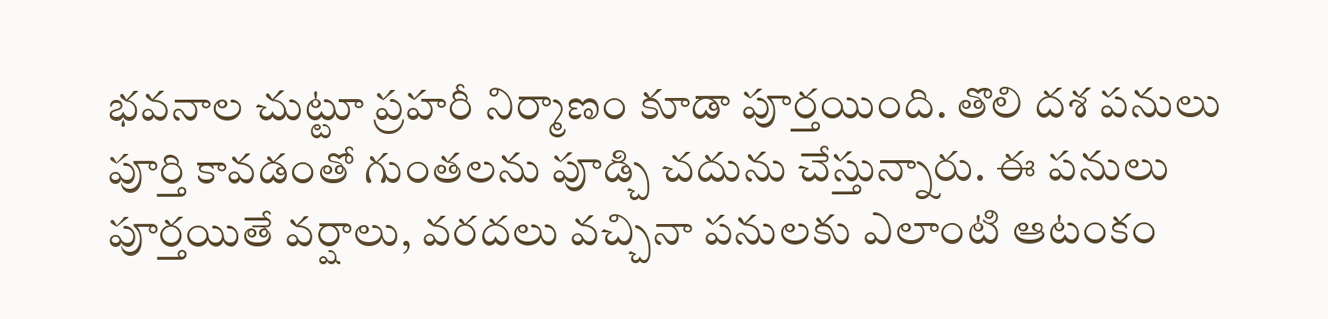భవనాల చుట్టూ ప్రహరీ నిర్మాణం కూడా పూర్తయింది. తొలి దశ పనులు పూర్తి కావడంతో గుంతలను పూడ్చి చదును చేస్తున్నారు. ఈ పనులు పూర్తయితే వర్షాలు, వరదలు వచ్చినా పనులకు ఎలాంటి ఆటంకం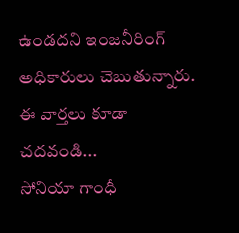ఉండదని ఇంజనీరింగ్ అధికారులు చెబుతున్నారు.
ఈ వార్తలు కూడా చదవండి...
సోనియా గాంధీ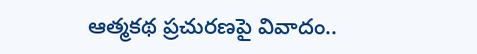ఆత్మకథ ప్రచురణపై వివాదం..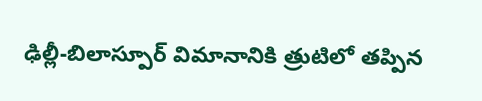ఢిల్లీ-బిలాస్పూర్ విమానానికి త్రుటిలో తప్పిన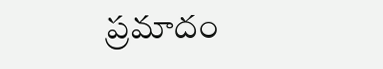ప్రమాదం